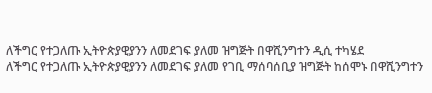ለችግር የተጋለጡ ኢትዮጵያዊያንን ለመደገፍ ያለመ ዝግጅት በዋሺንግተን ዲሲ ተካሄደ
ለችግር የተጋለጡ ኢትዮጵያዊያንን ለመደገፍ ያለመ የገቢ ማሰባሰቢያ ዝግጅት ከሰሞኑ በዋሺንግተን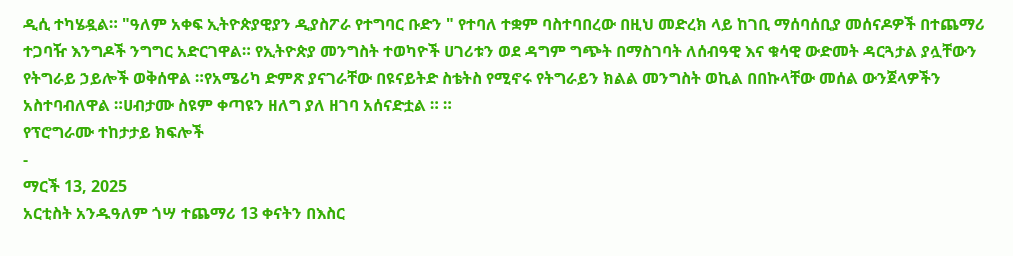ዲሲ ተካሄዷል። "ዓለም አቀፍ ኢትዮጵያዊያን ዲያስፖራ የተግባር ቡድን " የተባለ ተቋም ባስተባበረው በዚህ መድረክ ላይ ከገቢ ማሰባሰቢያ መሰናዶዎች በተጨማሪ ተጋባዥ እንግዶች ንግግር አድርገዋል። የኢትዮጵያ መንግስት ተወካዮች ሀገሪቱን ወደ ዳግም ግጭት በማስገባት ለሰብዓዊ እና ቁሳዊ ውድመት ዳርጓታል ያሏቸውን የትግራይ ኃይሎች ወቅሰዋል ።የአሜሪካ ድምጽ ያናገራቸው በዩናይትድ ስቴትስ የሚኖሩ የትግራይን ክልል መንግስት ወኪል በበኩላቸው መሰል ውንጀላዎችን አስተባብለዋል ።ሀብታሙ ስዩም ቀጣዩን ዘለግ ያለ ዘገባ አሰናድቷል ። ።
የፕሮግራሙ ተከታታይ ክፍሎች
-
ማርች 13, 2025
አርቲስት አንዱዓለም ጎሣ ተጨማሪ 13 ቀናትን በእስር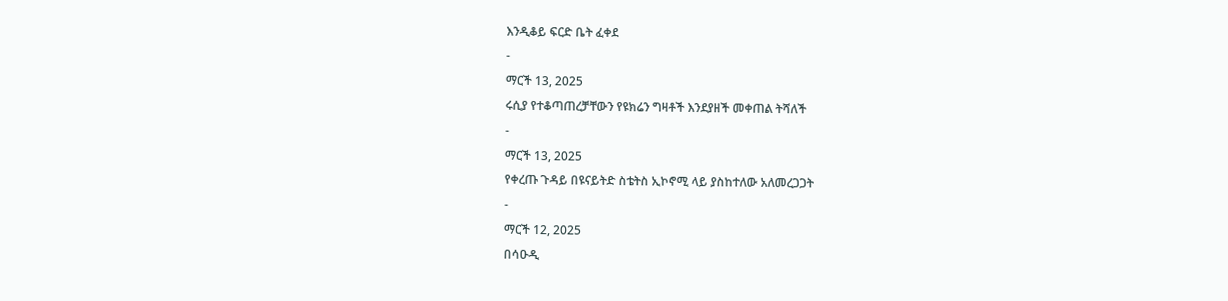እንዲቆይ ፍርድ ቤት ፈቀደ
-
ማርች 13, 2025
ሩሲያ የተቆጣጠረቻቸውን የዩክሬን ግዛቶች እንደያዘች መቀጠል ትሻለች
-
ማርች 13, 2025
የቀረጡ ጉዳይ በዩናይትድ ስቴትስ ኢኮኖሚ ላይ ያስከተለው አለመረጋጋት
-
ማርች 12, 2025
በሳዑዲ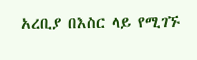አረቢያ በእስር ላይ የሚገኙ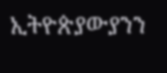ኢትዮጵያውያንን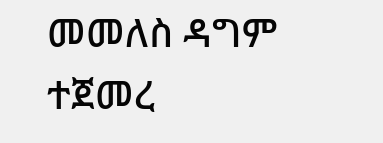መመለስ ዳግም ተጀመረ